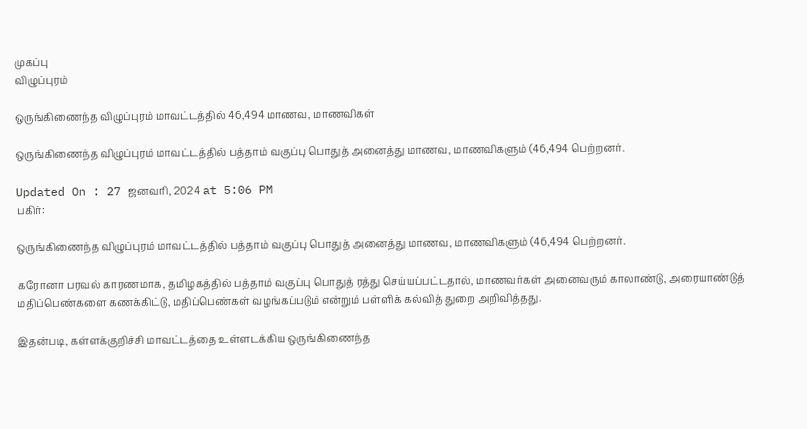முகப்பு
விழுப்புரம்

ஒருங்கிணைந்த விழுப்புரம் மாவட்டத்தில் 46,494 மாணவ, மாணவிகள்

ஒருங்கிணைந்த விழுப்புரம் மாவட்டத்தில் பத்தாம் வகுப்பு பொதுத் அனைத்து மாணவ, மாணவிகளும் (46,494 பெற்றனர்.

Updated On : 27 ஜனவரி, 2024 at 5:06 PM
பகிர்:

ஒருங்கிணைந்த விழுப்புரம் மாவட்டத்தில் பத்தாம் வகுப்பு பொதுத் அனைத்து மாணவ, மாணவிகளும் (46,494 பெற்றனர்.

கரோனா பரவல் காரணமாக, தமிழகத்தில் பத்தாம் வகுப்பு பொதுத் ரத்து செய்யப்பட்டதால், மாணவர்கள் அனைவரும் காலாண்டு, அரையாண்டுத் மதிப்பெண்களை கணக்கிட்டு, மதிப்பெண்கள் வழங்கப்படும் என்றும் பள்ளிக் கல்வித் துறை அறிவித்தது.

இதன்படி, கள்ளக்குறிச்சி மாவட்டத்தை உள்ளடக்கிய ஒருங்கிணைந்த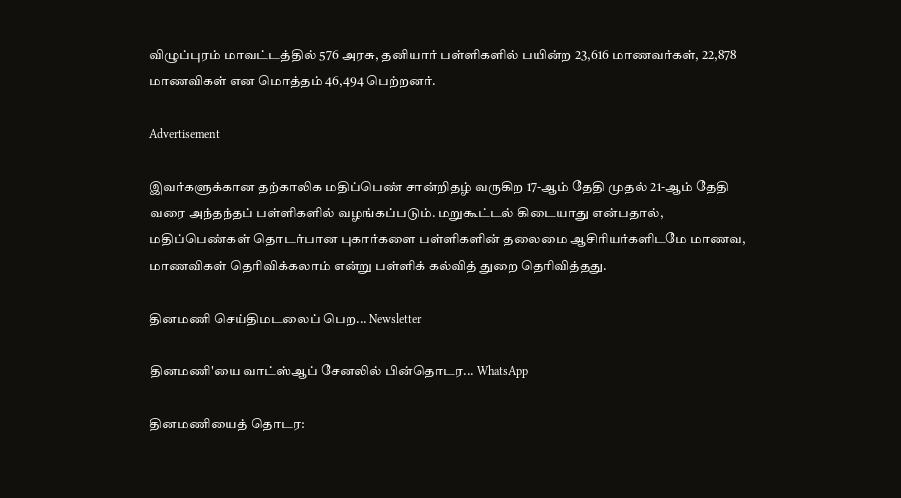விழுப்புரம் மாவட்டத்தில் 576 அரசு, தனியார் பள்ளிகளில் பயின்ற 23,616 மாணவர்கள், 22,878 மாணவிகள் என மொத்தம் 46,494 பெற்றனர்.

Advertisement

இவர்களுக்கான தற்காலிக மதிப்பெண் சான்றிதழ் வருகிற 17-ஆம் தேதி முதல் 21-ஆம் தேதி வரை அந்தந்தப் பள்ளிகளில் வழங்கப்படும். மறுகூட்டல் கிடையாது என்பதால், மதிப்பெண்கள் தொடர்பான புகார்களை பள்ளிகளின் தலைமை ஆசிரியர்களிடமே மாணவ, மாணவிகள் தெரிவிக்கலாம் என்று பள்ளிக் கல்வித் துறை தெரிவித்தது.

தினமணி செய்திமடலைப் பெற... Newsletter

தினமணி'யை வாட்ஸ்ஆப் சேனலில் பின்தொடர... WhatsApp

தினமணியைத் தொடர: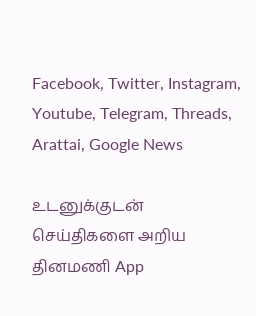Facebook, Twitter, Instagram, Youtube, Telegram, Threads, Arattai, Google News

உடனுக்குடன் செய்திகளை அறிய தினமணி App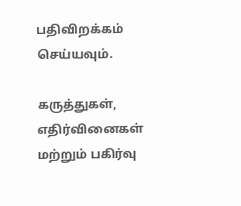பதிவிறக்கம் செய்யவும்.

கருத்துகள், எதிர்வினைகள் மற்றும் பகிர்வு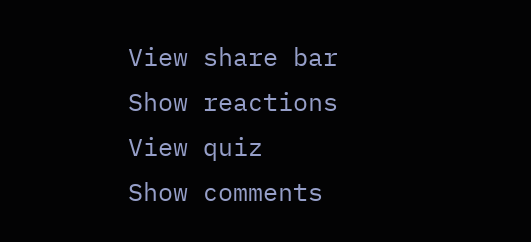View share bar
Show reactions
View quiz
Show comments